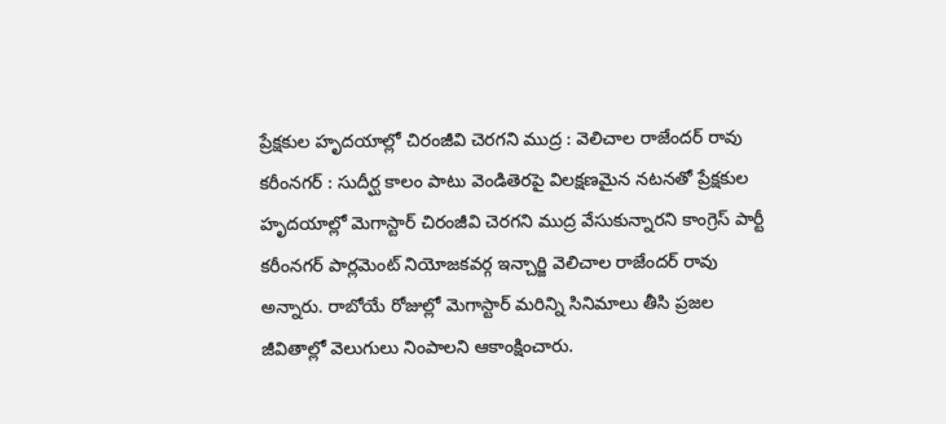ప్రేక్షకుల హృదయాల్లో చిరంజీవి చెరగని ముద్ర : వెలిచాల రాజేందర్ రావు
కరీంనగర్ : సుదీర్ఘ కాలం పాటు వెండితెరపై విలక్షణమైన నటనతో ప్రేక్షకుల హృదయాల్లో మెగాస్టార్ చిరంజీవి చెరగని ముద్ర వేసుకున్నారని కాంగ్రెస్ పార్టీ కరీంనగర్ పార్లమెంట్ నియోజకవర్గ ఇన్చార్జి వెలిచాల రాజేందర్ రావు అన్నారు. రాబోయే రోజుల్లో మెగాస్టార్ మరిన్ని సినిమాలు తీసి ప్రజల జీవితాల్లో వెలుగులు నింపాలని ఆకాంక్షించారు.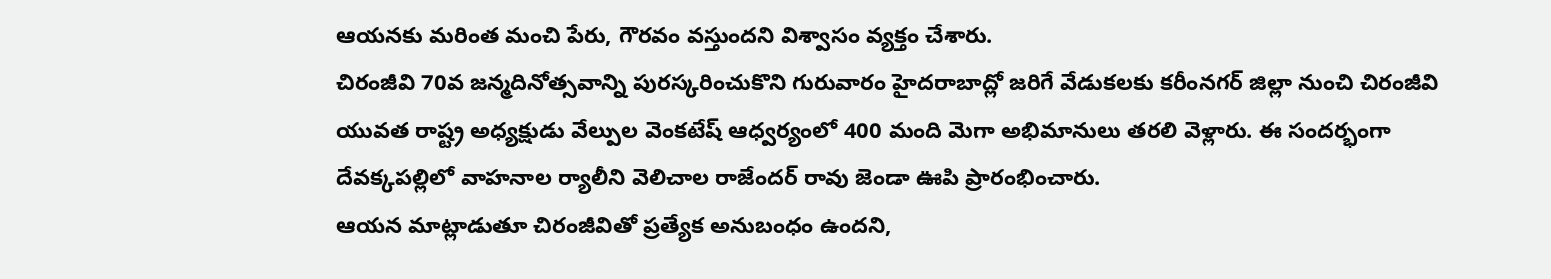ఆయనకు మరింత మంచి పేరు, గౌరవం వస్తుందని విశ్వాసం వ్యక్తం చేశారు.
చిరంజీవి 70వ జన్మదినోత్సవాన్ని పురస్కరించుకొని గురువారం హైదరాబాద్లో జరిగే వేడుకలకు కరీంనగర్ జిల్లా నుంచి చిరంజీవి యువత రాష్ట్ర అధ్యక్షుడు వేల్పుల వెంకటేష్ ఆధ్వర్యంలో 400 మంది మెగా అభిమానులు తరలి వెళ్లారు. ఈ సందర్భంగా దేవక్కపల్లిలో వాహనాల ర్యాలీని వెలిచాల రాజేందర్ రావు జెండా ఊపి ప్రారంభించారు.
ఆయన మాట్లాడుతూ చిరంజీవితో ప్రత్యేక అనుబంధం ఉందని,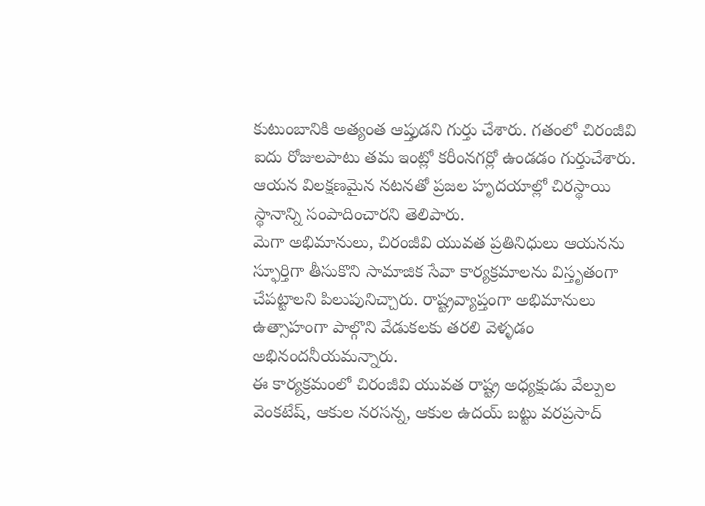కుటుంబానికి అత్యంత ఆప్తుడని గుర్తు చేశారు. గతంలో చిరంజీవి ఐదు రోజులపాటు తమ ఇంట్లో కరీంనగర్లో ఉండడం గుర్తుచేశారు. ఆయన విలక్షణమైన నటనతో ప్రజల హృదయాల్లో చిరస్థాయి స్థానాన్ని సంపాదించారని తెలిపారు.
మెగా అభిమానులు, చిరంజీవి యువత ప్రతినిధులు ఆయనను స్ఫూర్తిగా తీసుకొని సామాజిక సేవా కార్యక్రమాలను విస్తృతంగా చేపట్టాలని పిలుపునిచ్చారు. రాష్ట్రవ్యాప్తంగా అభిమానులు ఉత్సాహంగా పాల్గొని వేడుకలకు తరలి వెళ్ళడం అభినందనీయమన్నారు.
ఈ కార్యక్రమంలో చిరంజీవి యువత రాష్ట్ర అధ్యక్షుడు వేల్పుల వెంకటేష్, ఆకుల నరసన్న, ఆకుల ఉదయ్ బట్టు వరప్రసాద్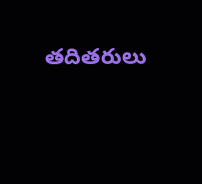తదితరులు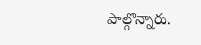పాల్గొన్నారు.